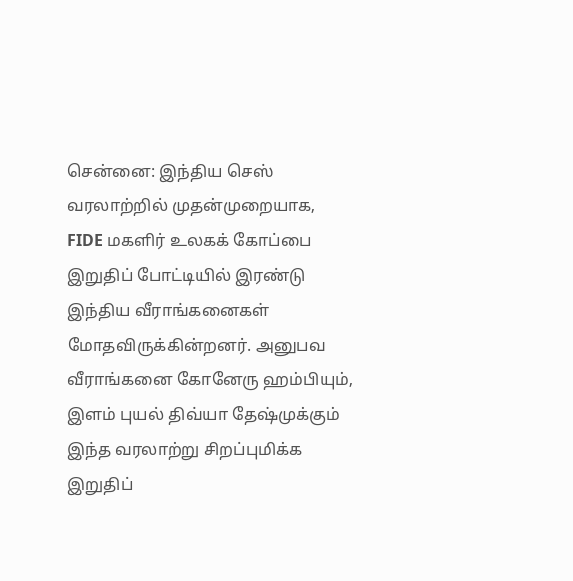சென்னை: இந்திய செஸ் வரலாற்றில் முதன்முறையாக, FIDE மகளிர் உலகக் கோப்பை இறுதிப் போட்டியில் இரண்டு இந்திய வீராங்கனைகள் மோதவிருக்கின்றனர். அனுபவ வீராங்கனை கோனேரு ஹம்பியும், இளம் புயல் திவ்யா தேஷ்முக்கும் இந்த வரலாற்று சிறப்புமிக்க இறுதிப்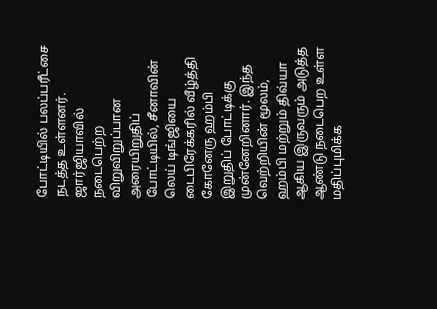போட்டியில் பலப்பரீட்சை நடத்த உள்ளனர்.
ஜார்ஜியாவில் நடைபெற்ற விறுவிறுப்பான அரையிறுதிப் போட்டியில், சீனாவின் லெய் டிங்ஜியை டைபிரேக்கரில் வீழ்த்தி கோனேரு ஹம்பி இறுதிப் போட்டிக்கு முன்னேறினார். இந்த வெற்றியின் மூலம், ஹம்பி மற்றும் திவ்யா ஆகிய இருவரும் அடுத்த ஆண்டு நடைபெற உள்ள மதிப்புமிக்க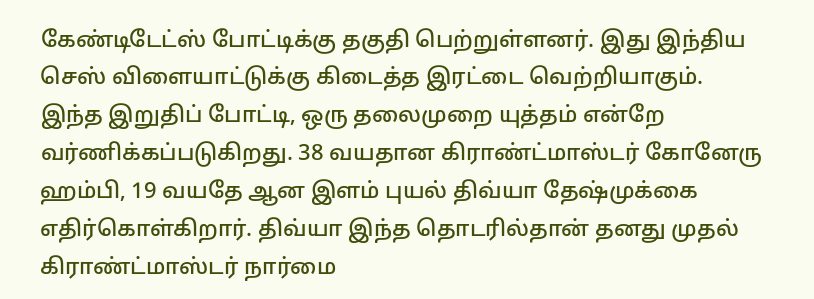கேண்டிடேட்ஸ் போட்டிக்கு தகுதி பெற்றுள்ளனர். இது இந்திய செஸ் விளையாட்டுக்கு கிடைத்த இரட்டை வெற்றியாகும்.
இந்த இறுதிப் போட்டி, ஒரு தலைமுறை யுத்தம் என்றே வர்ணிக்கப்படுகிறது. 38 வயதான கிராண்ட்மாஸ்டர் கோனேரு ஹம்பி, 19 வயதே ஆன இளம் புயல் திவ்யா தேஷ்முக்கை எதிர்கொள்கிறார். திவ்யா இந்த தொடரில்தான் தனது முதல் கிராண்ட்மாஸ்டர் நார்மை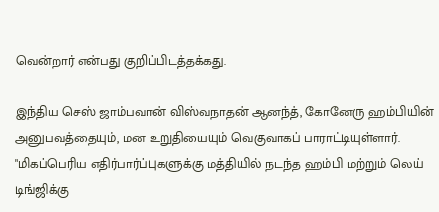வென்றார் என்பது குறிப்பிடத்தக்கது.

இந்திய செஸ் ஜாம்பவான் விஸ்வநாதன் ஆனந்த், கோனேரு ஹம்பியின் அனுபவத்தையும், மன உறுதியையும் வெகுவாகப் பாராட்டியுள்ளார். "மிகப்பெரிய எதிர்பார்ப்புகளுக்கு மத்தியில் நடந்த ஹம்பி மற்றும் லெய் டிங்ஜிக்கு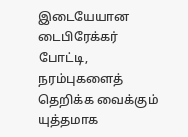இடையேயான டைபிரேக்கர் போட்டி, நரம்புகளைத் தெறிக்க வைக்கும் யுத்தமாக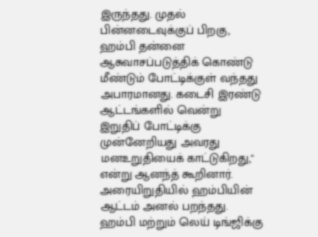இருந்தது. முதல் பின்னடைவுக்குப் பிறகு, ஹம்பி தன்னை ஆசுவாசப்படுத்திக் கொண்டு மீண்டும் போட்டிக்குள் வந்தது அபாரமானது. கடைசி இரண்டு ஆட்டங்களில் வென்று இறுதிப் போட்டிக்கு முன்னேறியது அவரது மனஉறுதியைக் காட்டுகிறது," என்று ஆனந்த் கூறினார்.
அரையிறுதியில் ஹம்பியின் ஆட்டம் அனல் பறந்தது. ஹம்பி மற்றும் லெய் டிங்ஜிக்கு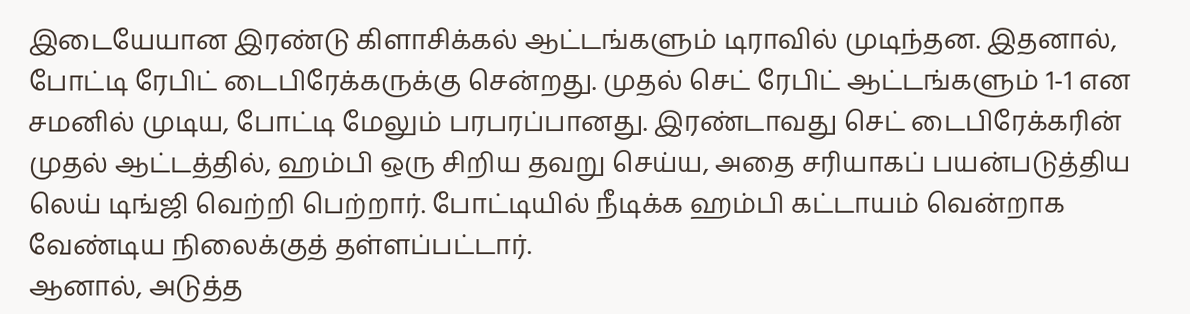இடையேயான இரண்டு கிளாசிக்கல் ஆட்டங்களும் டிராவில் முடிந்தன. இதனால், போட்டி ரேபிட் டைபிரேக்கருக்கு சென்றது. முதல் செட் ரேபிட் ஆட்டங்களும் 1-1 என சமனில் முடிய, போட்டி மேலும் பரபரப்பானது. இரண்டாவது செட் டைபிரேக்கரின் முதல் ஆட்டத்தில், ஹம்பி ஒரு சிறிய தவறு செய்ய, அதை சரியாகப் பயன்படுத்திய லெய் டிங்ஜி வெற்றி பெற்றார். போட்டியில் நீடிக்க ஹம்பி கட்டாயம் வென்றாக வேண்டிய நிலைக்குத் தள்ளப்பட்டார்.
ஆனால், அடுத்த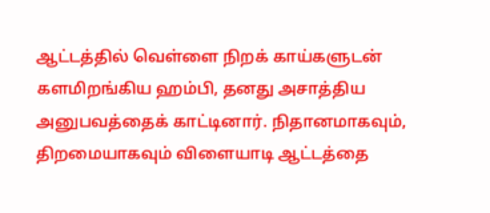ஆட்டத்தில் வெள்ளை நிறக் காய்களுடன் களமிறங்கிய ஹம்பி, தனது அசாத்திய அனுபவத்தைக் காட்டினார். நிதானமாகவும், திறமையாகவும் விளையாடி ஆட்டத்தை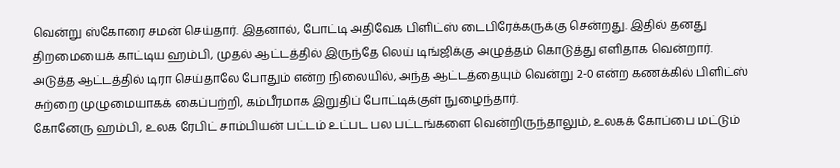வென்று ஸ்கோரை சமன் செய்தார். இதனால், போட்டி அதிவேக பிளிட்ஸ் டைபிரேக்கருக்கு சென்றது. இதில் தனது திறமையைக் காட்டிய ஹம்பி, முதல் ஆட்டத்தில் இருந்தே லெய் டிங்ஜிக்கு அழுத்தம் கொடுத்து எளிதாக வென்றார். அடுத்த ஆட்டத்தில் டிரா செய்தாலே போதும் என்ற நிலையில், அந்த ஆட்டத்தையும் வென்று 2-0 என்ற கணக்கில் பிளிட்ஸ் சுற்றை முழுமையாகக் கைப்பற்றி, கம்பீரமாக இறுதிப் போட்டிக்குள் நுழைந்தார்.
கோனேரு ஹம்பி, உலக ரேபிட் சாம்பியன் பட்டம் உட்பட பல பட்டங்களை வென்றிருந்தாலும், உலகக் கோப்பை மட்டும்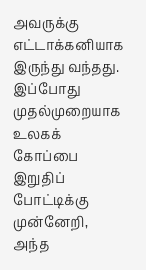அவருக்கு எட்டாக்கனியாக இருந்து வந்தது. இப்போது முதல்முறையாக உலகக் கோப்பை இறுதிப் போட்டிக்கு முன்னேறி, அந்த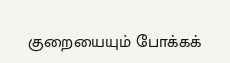குறையையும் போக்கக்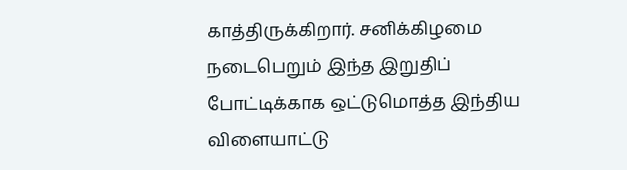காத்திருக்கிறார். சனிக்கிழமை நடைபெறும் இந்த இறுதிப் போட்டிக்காக ஒட்டுமொத்த இந்திய விளையாட்டு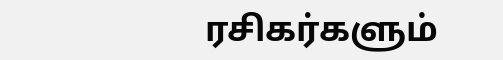ரசிகர்களும்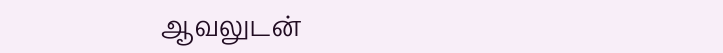ஆவலுடன்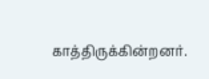காத்திருக்கின்றனர்.